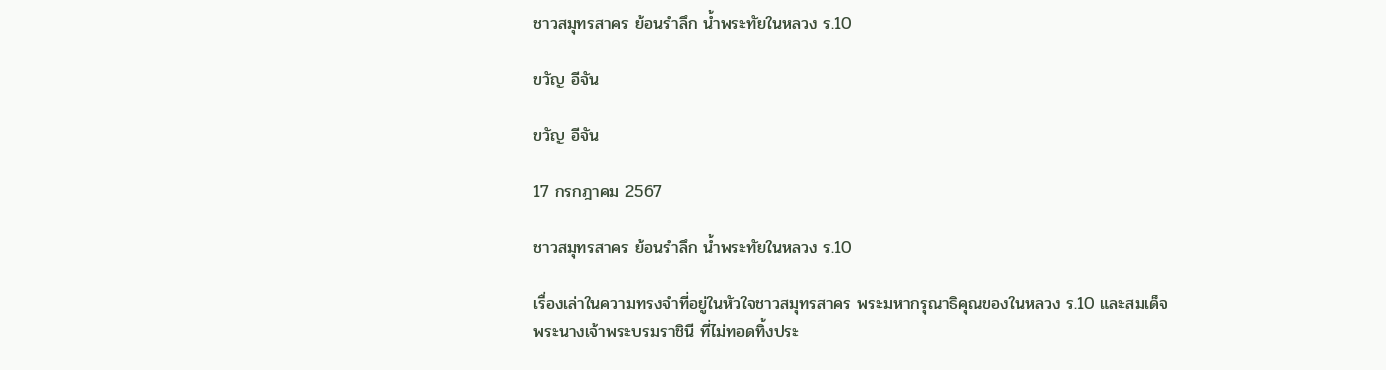ชาวสมุทรสาคร ย้อนรำลึก น้ำพระทัยในหลวง ร.10

ขวัญ อีจัน

ขวัญ อีจัน

17 กรกฎาคม 2567

ชาวสมุทรสาคร ย้อนรำลึก น้ำพระทัยในหลวง ร.10

เรื่องเล่าในความทรงจำที่อยู่ในหัวใจชาวสมุทรสาคร พระมหากรุณาธิคุณของในหลวง ร.10 และสมเด็จพระนางเจ้าพระบรมราชินี ที่ไม่ทอดทิ้งประ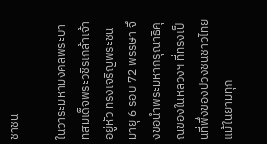ชาชน

ในวาระมหามงคลพระบาทสมเด็จพระวชิรเกล้าเจ้าอยู่หัว ทรงเจริญพระชนมายุ 6 รอบ 72 พรรษา จึงขอนำพระมหากรุณาธิคุณของในหลวงฯ ที่ทรงเป็นที่พึ่งของปวงชนชาวไทย แม้ในยามทุก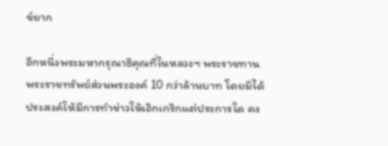ข์ยาก

อีกหนึ่งพระมหากรุณาธิคุณที่ในหลวงฯ พระราชทานพระราชทรัพย์ส่วนพระองค์ 10 กว่าล้านบาท โดยมิได้ประสงค์ให้มีการทำข่าวให้เอิกเกริกแต่ประการใด คง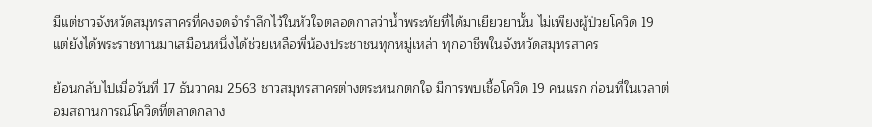มีแต่ชาวจังหวัดสมุทรสาครที่คงจดจำรำลึกไว้ในหัวใจตลอดกาลว่าน้ำพระทัยที่ได้มาเยียวยานั้น ไม่เพียงผู้ป่วยโควิด 19 แต่ยังได้พระราชทานมาเสมือนหนึ่งได้ช่วยเหลือพี่น้องประชาชนทุกหมู่เหล่า ทุกอาชีพในจังหวัดสมุทรสาคร

ย้อนกลับไปเมื่อวันที่ 17 ธันวาคม 2563 ชาวสมุทรสาครต่างตระหนกตกใจ มีการพบเชื้อโควิด 19 คนแรก ก่อนที่ในเวลาต่อมสถานการณ์โควิดที่ตลาดกลาง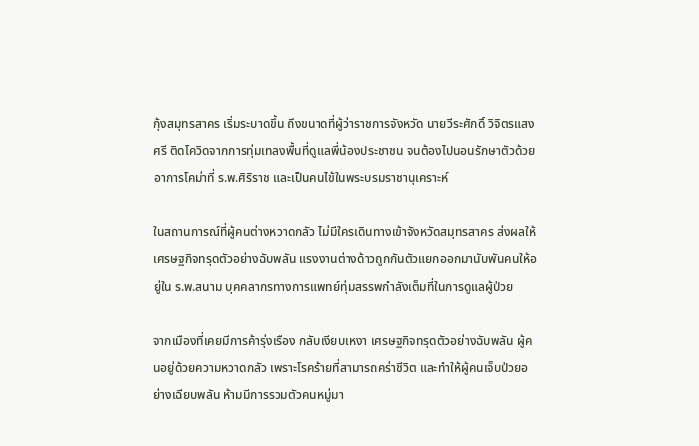กุ้งสมุทรสาคร เริ่มระบาดขึ้น ถึงขนาดที่ผู้ว่าราชการจังหวัด นายวีระศักดิ์ วิจิตรแสงศรี ติดโควิดจากการทุ่มเทลงพื้นที่ดูแลพี่น้องประชาชน จนต้องไปนอนรักษาตัวด้วยอาการโคม่าที่ ร.พ.ศิริราช และเป็นคนไข้ในพระบรมราชานุเคราะห์

ในสถานการณ์ที่ผู้คนต่างหวาดกลัว ไม่มีใครเดินทางเข้าจังหวัดสมุทรสาคร ส่งผลให้เศรษฐกิจทรุดตัวอย่างฉับพลัน แรงงานต่างด้าวถูกกันตัวแยกออกมานับพันคนให้อยู่ใน ร.พ.สนาม บุคคลากรทางการแพทย์ทุ่มสรรพกำลังเต็มที่ในการดูแลผู้ป่วย

จากเมืองที่เคยมีการค้ารุ่งเรือง กลับเงียบเหงา เศรษฐกิจทรุดตัวอย่างฉับพลัน ผู้คนอยู่ด้วยความหวาดกลัว เพราะโรคร้ายที่สามารถคร่าชีวิต และทำให้ผู้คนเจ็บป่วยอย่างเฉียบพลัน ห้ามมีการรวมตัวคนหมู่มา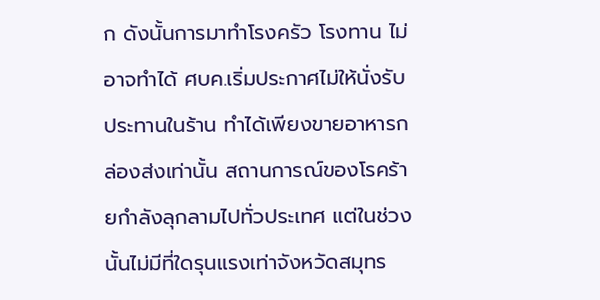ก ดังนั้นการมาทำโรงครัว โรงทาน ไม่อาจทำได้ ศบค.เริ่มประกาศไม่ให้นั่งรับประทานในร้าน ทำได้เพียงขายอาหารกล่องส่งเท่านั้น สถานการณ์ของโรคร้ายกำลังลุกลามไปทั่วประเทศ แต่ในช่วงนั้นไม่มีที่ใดรุนแรงเท่าจังหวัดสมุทร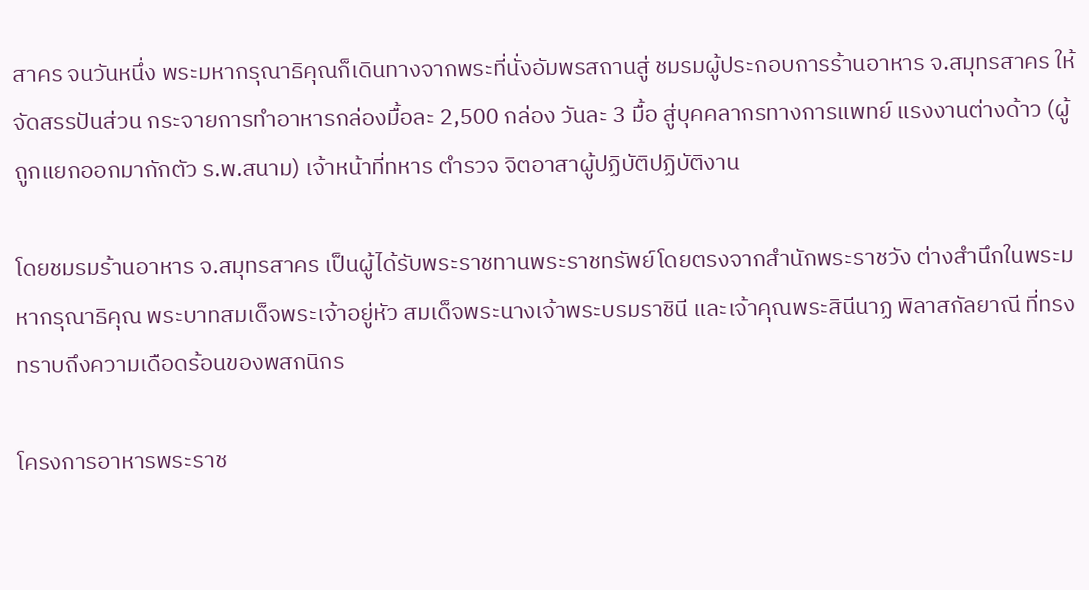สาคร จนวันหนึ่ง พระมหากรุณาธิคุณก็เดินทางจากพระที่นั่งอัมพรสถานสู่ ชมรมผู้ประกอบการร้านอาหาร จ.สมุทรสาคร ให้จัดสรรปันส่วน กระจายการทำอาหารกล่องมื้อละ 2,500 กล่อง วันละ 3 มื้อ สู่บุคคลากรทางการแพทย์ แรงงานต่างด้าว (ผู้ถูกแยกออกมากักตัว ร.พ.สนาม) เจ้าหน้าที่ทหาร ตำรวจ จิตอาสาผู้ปฏิบัติปฏิบัติงาน

โดยชมรมร้านอาหาร จ.สมุทรสาคร เป็นผู้ได้รับพระราชทานพระราชทรัพย์โดยตรงจากสำนักพระราชวัง ต่างสำนึกในพระมหากรุณาธิคุณ พระบาทสมเด็จพระเจ้าอยู่หัว สมเด็จพระนางเจ้าพระบรมราชินี และเจ้าคุณพระสินีนาฏ พิลาสกัลยาณี ที่ทรงทราบถึงความเดือดร้อนของพสกนิกร

โครงการอาหารพระราช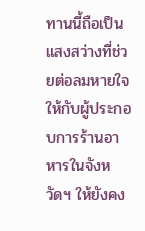ทานนี้ถือเป็นแสงสว่างที่ช่วยต่อลมหายใจให้กับผู้ประกอบการร้านอาหารในจังหวัดฯ ให้ยังคง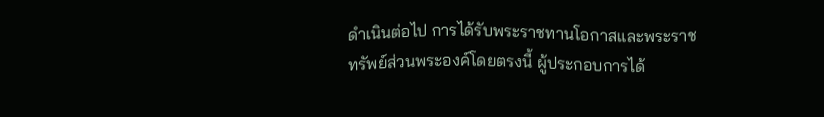ดำเนินต่อไป การได้รับพระราชทานโอกาสและพระราชทรัพย์ส่วนพระองค์โดยตรงนี้ ผู้ประกอบการได้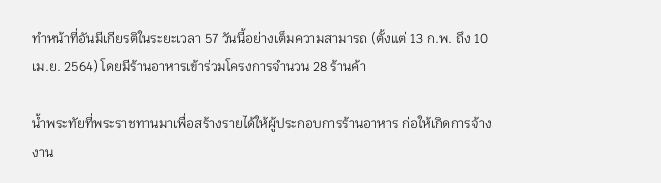ทำหน้าที่อันมีเกียรติในระยะเวลา 57 วันนี้อย่างเต็มความสามารถ (ตั้งแต่ 13 ก.พ. ถึง 10 เม.ย. 2564) โดยมีร้านอาหารเข้าร่วมโครงการจำนวน 28 ร้านค้า

น้ำพระทัยที่พระราชทานมาเพื่อสร้างรายได้ให้ผู้ประกอบการร้านอาหาร ก่อให้เกิดการจ้างงาน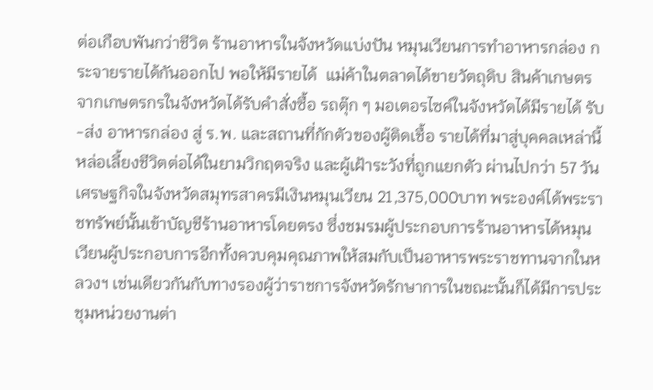ต่อเกือบพันกว่าชีวิต ร้านอาหารในจังหวัดแบ่งปัน หมุนเวียนการทำอาหารกล่อง กระจายรายได้กันออกไป พอให้มีรายได้  แม่ค้าในตลาดได้ขายวัตถุดิบ สินค้าเกษตรจากเกษตรกรในจังหวัดได้รับคำสั่งซื้อ รถตุ๊ก ๆ มอเตอรไซค์ในจังหวัดได้มีรายได้ รับ-ส่ง อาหารกล่อง สู่ ร.พ. และสถานที่กักตัวของผู้ติดเชื้อ รายได้ที่มาสู่บุคคลเหล่านี้หล่อเลี้ยงชีวิตต่อได้ในยามวิกฤตจริง และผู้เฝ้าระวังที่ถูกแยกตัว ผ่านไปกว่า 57 วัน เศรษฐกิจในจังหวัดสมุทรสาครมีเงินหมุนเวียน 21,375,000บาท พระองค์ได้พระราชทรัพย์นั้นเข้าบัญชีร้านอาหารโดยตรง ซึ่งชมรมผู้ประกอบการร้านอาหารได้หมุนเวียนผู้ประกอบการอีกทั้งควบคุมคุณภาพให้สมกับเป็นอาหารพระราชทานจากในหลวงฯ เช่นเดียวกันกับทางรองผู้ว่าราชการจังหวัดรักษาการในขณะนั้นก็ได้มีการประชุมหน่วยงานต่า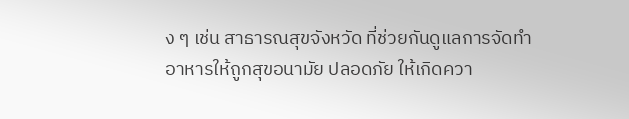ง ๆ เช่น สาธารณสุขจังหวัด ที่ช่วยกันดูแลการจัดทำอาหารให้ถูกสุขอนามัย ปลอดภัย ให้เกิดควา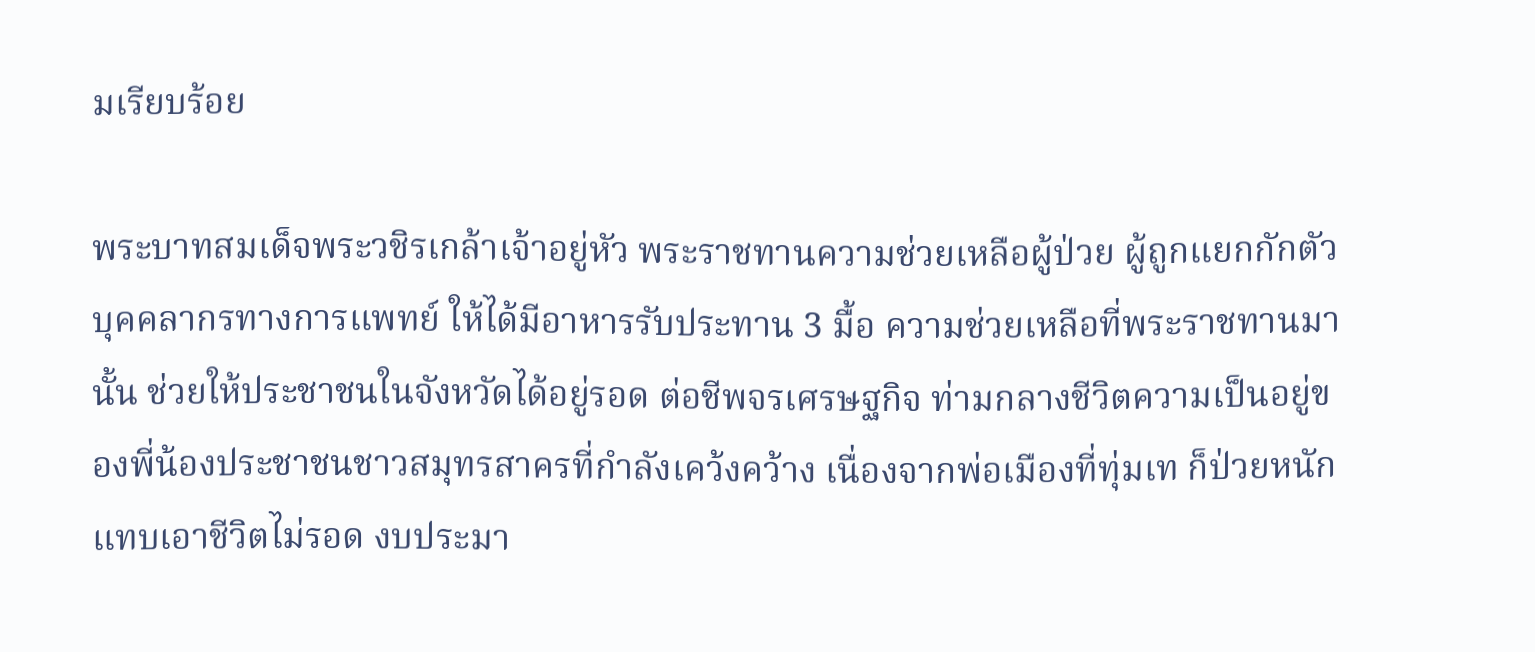มเรียบร้อย

พระบาทสมเด็จพระวชิรเกล้าเจ้าอยู่หัว พระราชทานความช่วยเหลือผู้ป่วย ผู้ถูกแยกกักตัว บุคคลากรทางการแพทย์ ให้ได้มีอาหารรับประทาน 3 มื้อ ความช่วยเหลือที่พระราชทานมานั้น ช่วยให้ประชาชนในจังหวัดได้อยู่รอด ต่อชีพจรเศรษฐกิจ ท่ามกลางชีวิตความเป็นอยู่ของพี่น้องประชาชนชาวสมุทรสาครที่กำลังเคว้งคว้าง เนื่องจากพ่อเมืองที่ทุ่มเท ก็ป่วยหนักแทบเอาชีวิตไม่รอด งบประมา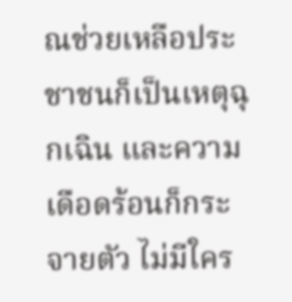ณช่วยเหลือประชาชนก็เป็นเหตุฉุกเฉิน และความเดือดร้อนก็กระจายตัว ไม่มีใคร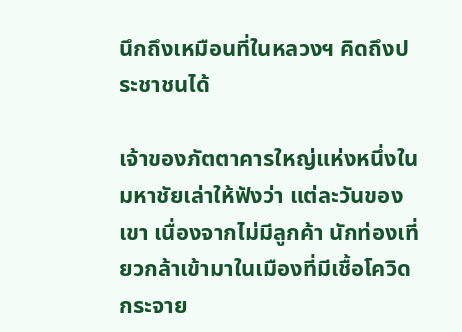นึกถึงเหมือนที่ในหลวงฯ คิดถึงประชาชนได้

เจ้าของภัตตาคารใหญ่แห่งหนึ่งในมหาชัยเล่าให้ฟังว่า แต่ละวันของเขา เนื่องจากไม่มีลูกค้า นักท่องเที่ยวกล้าเข้ามาในเมืองที่มีเชื้อโควิดกระจาย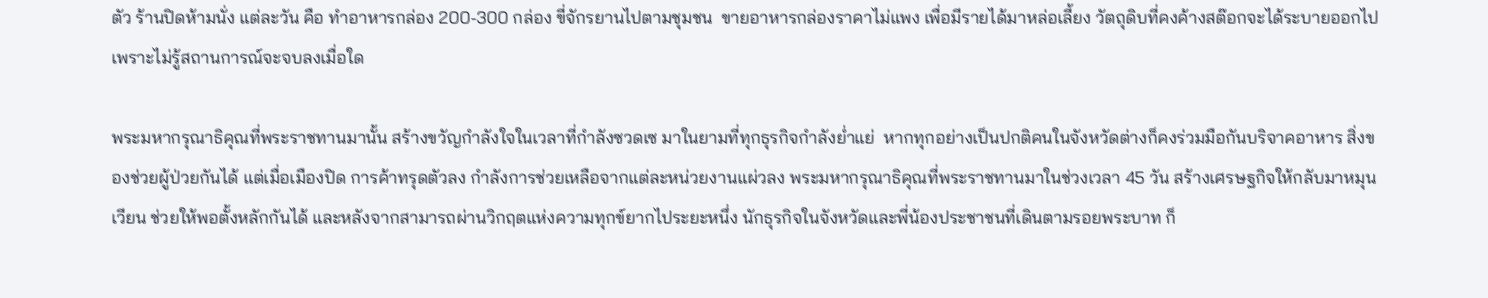ตัว ร้านปิดห้ามนั่ง แต่ละวัน คือ ทำอาหารกล่อง 200-300 กล่อง ขี่จักรยานไปตามชุมชน  ขายอาหารกล่องราคาไม่แพง เพื่อมีรายได้มาหล่อเลี้ยง วัตถุดิบที่คงค้างสต๊อกจะได้ระบายออกไป เพราะไม่รู้สถานการณ์จะจบลงเมื่อใด

พระมหากรุณาธิคุณที่พระราชทานมานั้น สร้างขวัญกำลังใจในเวลาที่กำลังซวดเซ มาในยามที่ทุกธุรกิจกำลังย่ำแย่  หากทุกอย่างเป็นปกติคนในจังหวัดต่างก็คงร่วมมือกันบริจาคอาหาร สิ่งของช่วยผู้ป่วยกันได้ แต่เมื่อเมืองปิด การค้าทรุดตัวลง กำลังการช่วยเหลือจากแต่ละหน่วยงานแผ่วลง พระมหากรุณาธิคุณที่พระราชทานมาในช่วงเวลา 45 วัน สร้างเศรษฐกิจให้กลับมาหมุนเวียน ช่วยให้พอตั้งหลักกันได้ และหลังจากสามารถผ่านวิกฤตแห่งความทุกข์ยากไประยะหนึ่ง นักธุรกิจในจังหวัดและพี่น้องประชาชนที่เดินตามรอยพระบาท ก็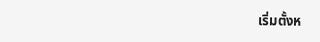เริ่มตั้งห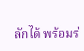ลักได้ พร้อมร่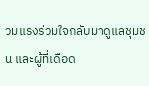วมแรงร่วมใจกลับมาดูแลชุมชน และผู้ที่เดือด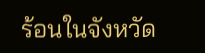ร้อนในจังหวัด